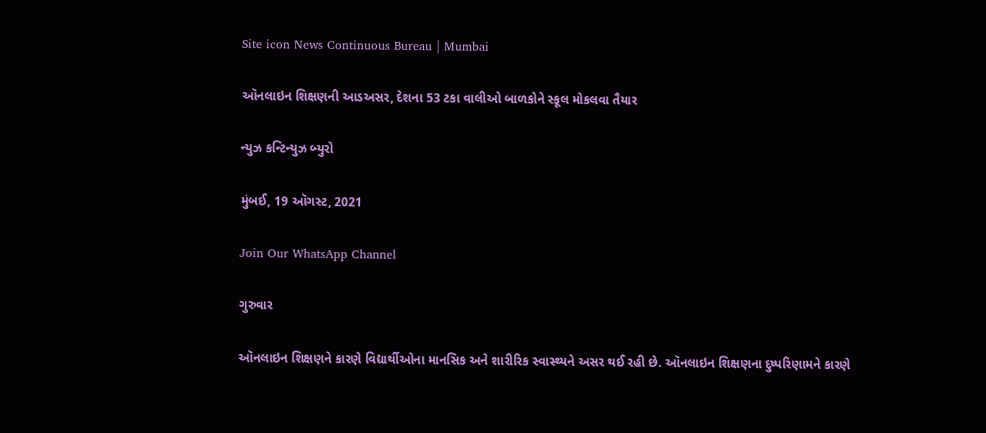Site icon News Continuous Bureau | Mumbai

ઑનલાઇન શિક્ષણની આડઅસર, દેશના 53 ટકા વાલીઓ બાળકોને સ્કૂલ મોકલવા તૈયાર

ન્યુઝ કન્ટિન્યુઝ બ્યુરો

મુંબઈ, 19 ઑગસ્ટ, 2021

Join Our WhatsApp Channel

ગુરુવાર

ઑનલાઇન શિક્ષણને કારણે વિદ્યાર્થીઓના માનસિક અને શારીરિક સ્વાસ્થ્યને અસર થઈ રહી છે. ઑનલાઇન શિક્ષણના દુષ્પરિણામને કારણે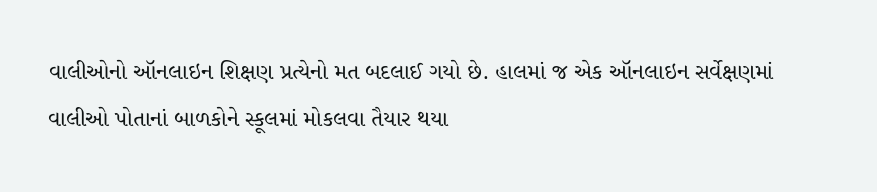વાલીઓનો ઑનલાઇન શિક્ષણ પ્રત્યેનો મત બદલાઈ ગયો છે. હાલમાં જ એક ઑનલાઇન સર્વેક્ષણમાં વાલીઓ પોતાનાં બાળકોને સ્કૂલમાં મોકલવા તૈયાર થયા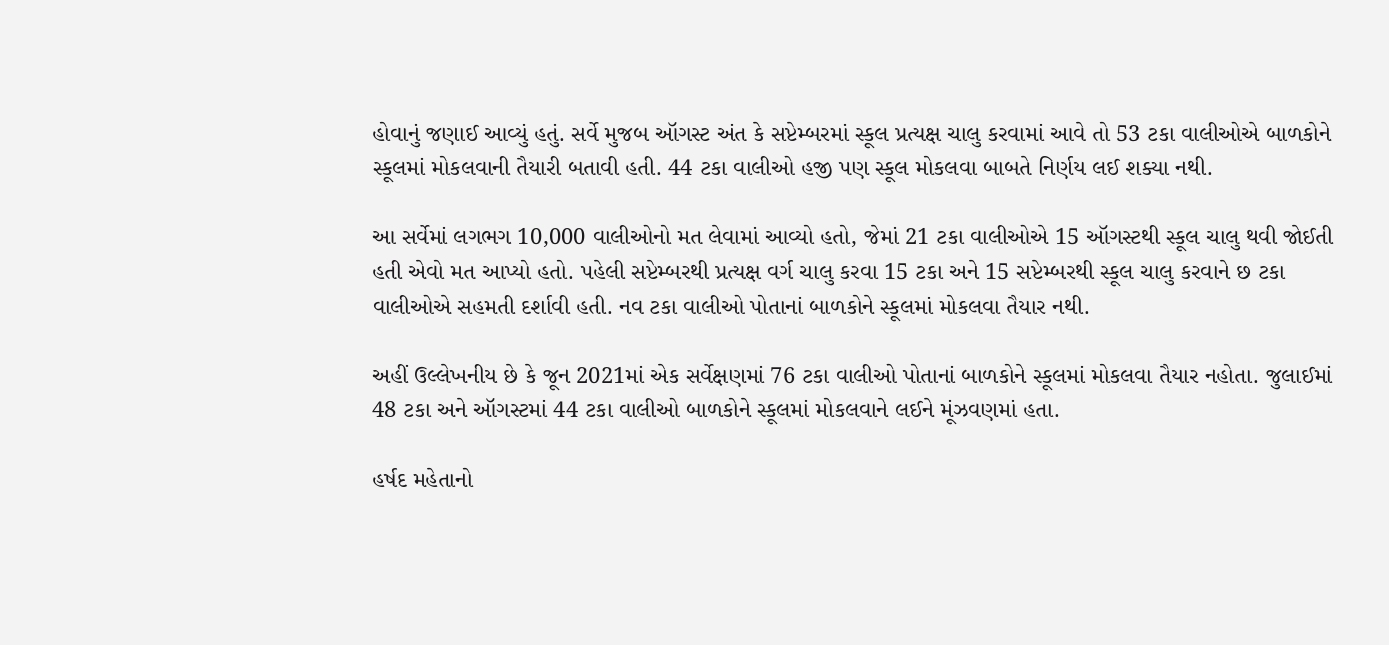હોવાનું જણાઈ આવ્યું હતું. સર્વે મુજબ ઑગસ્ટ અંત કે સપ્ટેમ્બરમાં સ્કૂલ પ્રત્યક્ષ ચાલુ કરવામાં આવે તો 53 ટકા વાલીઓએ બાળકોને સ્કૂલમાં મોકલવાની તૈયારી બતાવી હતી. 44 ટકા વાલીઓ હજી પણ સ્કૂલ મોકલવા બાબતે નિર્ણય લઈ શક્યા નથી.

આ સર્વેમાં લગભગ 10,000 વાલીઓનો મત લેવામાં આવ્યો હતો, જેમાં 21 ટકા વાલીઓએ 15 ઑગસ્ટથી સ્કૂલ ચાલુ થવી જોઈતી હતી એવો મત આપ્યો હતો. પહેલી સપ્ટેમ્બરથી પ્રત્યક્ષ વર્ગ ચાલુ કરવા 15 ટકા અને 15 સપ્ટેમ્બરથી સ્કૂલ ચાલુ કરવાને છ ટકા વાલીઓએ સહમતી દર્શાવી હતી. નવ ટકા વાલીઓ પોતાનાં બાળકોને સ્કૂલમાં મોકલવા તૈયાર નથી.

અહીં ઉલ્લેખનીય છે કે જૂન 2021માં એક સર્વેક્ષણમાં 76 ટકા વાલીઓ પોતાનાં બાળકોને સ્કૂલમાં મોકલવા તૈયાર નહોતા. જુલાઈમાં 48 ટકા અને ઑગસ્ટમાં 44 ટકા વાલીઓ બાળકોને સ્કૂલમાં મોકલવાને લઈને મૂંઝવણમાં હતા.

હર્ષદ મહેતાનો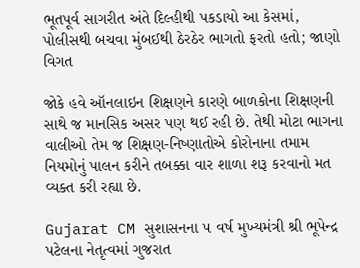ભૂતપૂર્વ સાગરીત અંતે દિલ્હીથી પકડાયો આ કેસમાં, પોલીસથી બચવા મુંબઈથી ઠેરઠેર ભાગતો ફરતો હતો; જાણો વિગત

જોકે હવે ઑનલાઇન શિક્ષણને કારણે બાળકોના શિક્ષણની સાથે જ માનસિક અસર પણ થઈ રહી છે. તેથી મોટા ભાગના વાલીઓ તેમ જ શિક્ષણ-નિષ્ણાતોએ કોરોનાના તમામ નિયમોનું પાલન કરીને તબક્કા વાર શાળા શરૂ કરવાનો મત વ્યક્ત કરી રહ્યા છે.

Gujarat CM સુશાસનના ૫ વર્ષ મુખ્યમંત્રી શ્રી ભૂપેન્દ્ર પટેલના નેતૃત્વમાં ગુજરાત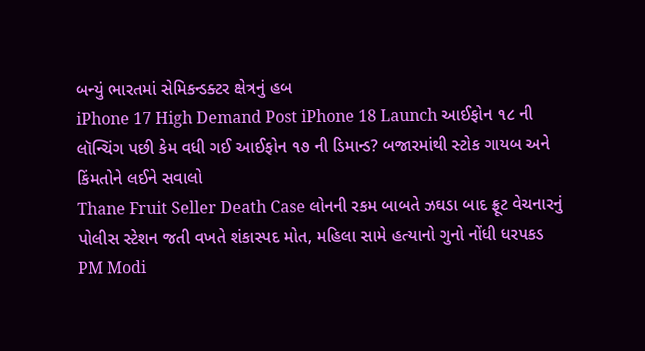બન્યું ભારતમાં સેમિકન્ડક્ટર ક્ષેત્રનું હબ
iPhone 17 High Demand Post iPhone 18 Launch આઈફોન ૧૮ ની લૉન્ચિંગ પછી કેમ વધી ગઈ આઈફોન ૧૭ ની ડિમાન્ડ? બજારમાંથી સ્ટોક ગાયબ અને કિંમતોને લઈને સવાલો
Thane Fruit Seller Death Case લોનની રકમ બાબતે ઝઘડા બાદ ફ્રૂટ વેચનારનું પોલીસ સ્ટેશન જતી વખતે શંકાસ્પદ મોત, મહિલા સામે હત્યાનો ગુનો નોંધી ધરપકડ
PM Modi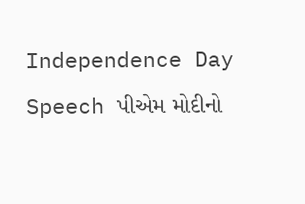Independence Day Speech પીએમ મોદીનો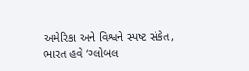અમેરિકા અને વિશ્વને સ્પષ્ટ સંકેત, ભારત હવે ‘ગ્લોબલ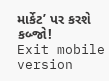માર્કેટ’ પર કરશે કબ્જો!
Exit mobile version